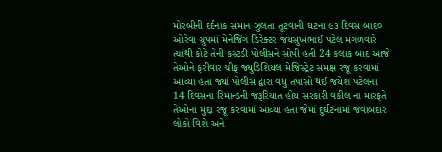મોરબીની દર્દનાક સમાન ઝુલતા તૂટવાની ઘટના ૯૩ દિવસ બાદ૦ ઓરેવા ગ્રુપમાં મેનેજિંગ ડિરેક્ટર જયસુખભાઈ પટેલ મંગળવારે ત્યાંથી કોટે તેની કસ્ટડી પોલીસને સોપી હતી 24 કલાક બાદ આજે તેઓને ફરીવાર ચીફ જ્યુડિશિયલ મેજિસ્ટ્રેટ સમક્ષ રજૂ કરવામાં આવ્યા હતા જ્યાં પોલીસ દ્વારા વધુ તપાસો થઈ જયેશ પટેલના 14 દિવસના રિમાન્ડની જરૂરિયાત હોય સરકારી વકીલ ના મારફતે તેઓના મુદ્દા રજૂ કરવામાં આવ્યા હતા જેમાં દુર્ઘટનામાં જવાબદાર લોકો વિશે અને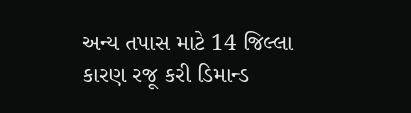અન્ય તપાસ માટે 14 જિલ્લા કારણ રજૂ કરી ડિમાન્ડ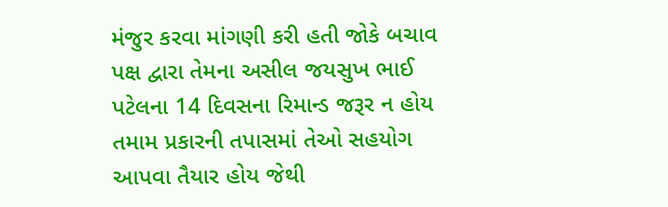મંજુર કરવા માંગણી કરી હતી જોકે બચાવ પક્ષ દ્વારા તેમના અસીલ જયસુખ ભાઈ પટેલના 14 દિવસના રિમાન્ડ જરૂર ન હોય તમામ પ્રકારની તપાસમાં તેઓ સહયોગ આપવા તૈયાર હોય જેથી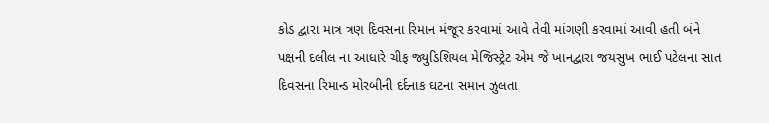કોડ દ્વારા માત્ર ત્રણ દિવસના રિમાન મંજૂર કરવામાં આવે તેવી માંગણી કરવામાં આવી હતી બંને પક્ષની દલીલ ના આધારે ચીફ જ્યુડિશિયલ મેજિસ્ટ્રેટ એમ જે ખાનદ્વારા જયસુખ ભાઈ પટેલના સાત દિવસના રિમાન્ડ મોરબીની દર્દનાક ઘટના સમાન ઝુલતા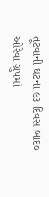તૂટવાની ઘટના ૯૩ દિવસ બાદ૦ ઓરેવા ગ્રુપમાં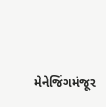મેનેજિંગમંજૂર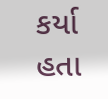કર્યા હતા